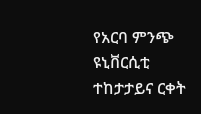የአርባ ምንጭ ዩኒቨርሲቲ ተከታታይና ርቀት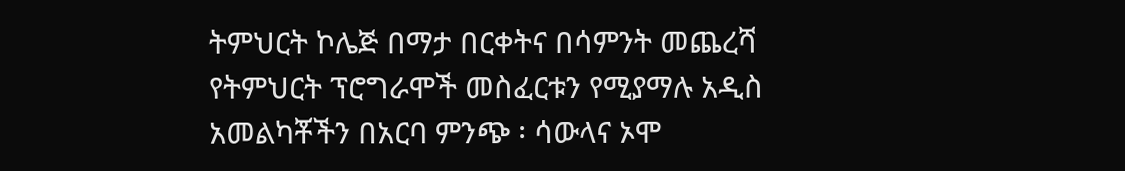ትምህርት ኮሌጅ በማታ በርቀትና በሳምንት መጨረሻ የትምህርት ፕሮግራሞች መስፈርቱን የሚያማሉ አዲስ አመልካቾችን በአርባ ምንጭ ፡ ሳውላና ኦሞ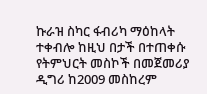ኩራዝ ስካር ፋብሪካ ማዕከላት ተቀብሎ ከዚህ በታች በተጠቀሱ የትምህርት መስኮች በመጀመሪያ ዲግሪ ከ2009 መስከረም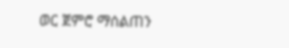ወር ጀምሮ ማሰልጠን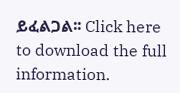ይፈልጋል፡፡ Click here to download the full information.